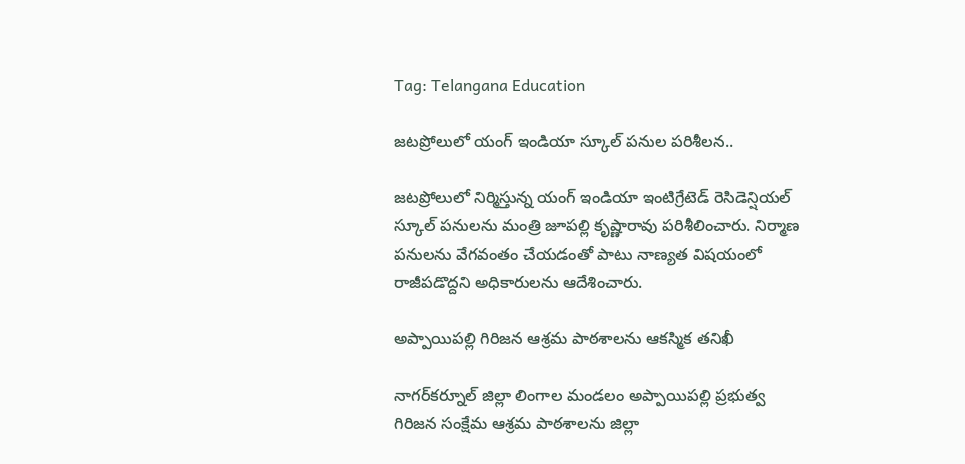Tag: Telangana Education

జటప్రోలులో యంగ్ ఇండియా స్కూల్ పనుల పరిశీలన..

జటప్రోలులో నిర్మిస్తున్న యంగ్ ఇండియా ఇంటిగ్రేటెడ్ రెసిడెన్షియల్ స్కూల్ పనులను మంత్రి జూపల్లి కృష్ణారావు పరిశీలించారు. నిర్మాణ పనులను వేగవంతం చేయడంతో పాటు నాణ్యత విషయంలో రాజీపడొద్దని అధికారులను ఆదేశించారు.

అప్పాయిపల్లి గిరిజన ఆశ్రమ పాఠశాలను ఆకస్మిక తనిఖీ

నాగర్‌కర్నూల్ జిల్లా లింగాల మండలం అప్పాయిపల్లి ప్రభుత్వ గిరిజన సంక్షేమ ఆశ్రమ పాఠశాలను జిల్లా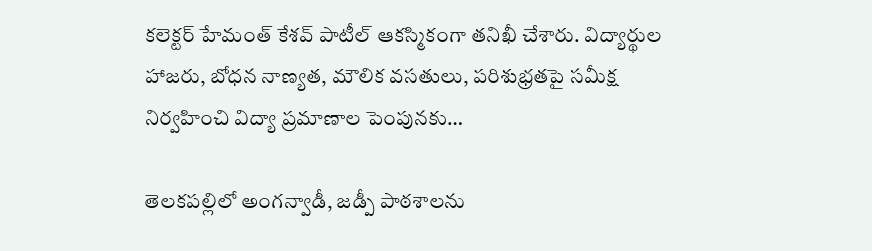కలెక్టర్ హేమంత్ కేశవ్ పాటీల్ ఆకస్మికంగా తనిఖీ చేశారు. విద్యార్థుల హాజరు, బోధన నాణ్యత, మౌలిక వసతులు, పరిశుభ్రతపై సమీక్ష నిర్వహించి విద్యా ప్రమాణాల పెంపునకు…

తెలకపల్లిలో అంగన్వాడీ, జడ్పీ పాఠశాలను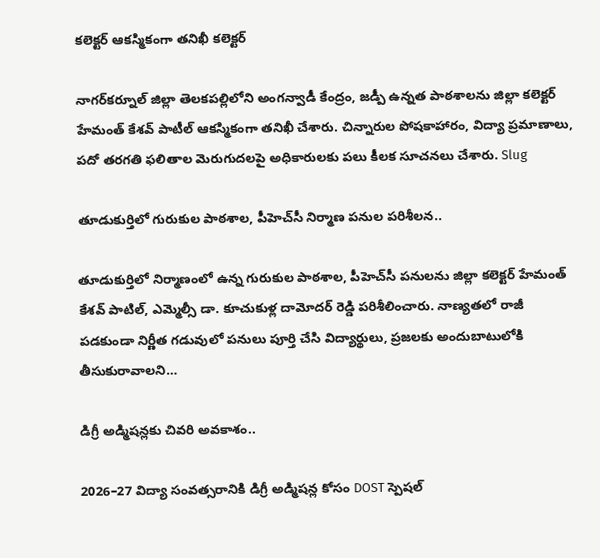కలెక్టర్ ఆకస్మికంగా తనిఖీ కలెక్టర్

నాగర్‌కర్నూల్ జిల్లా తెలకపల్లిలోని అంగన్వాడీ కేంద్రం, జడ్పీ ఉన్నత పాఠశాలను జిల్లా కలెక్టర్ హేమంత్ కేశవ్ పాటీల్ ఆకస్మికంగా తనిఖీ చేశారు. చిన్నారుల పోషకాహారం, విద్యా ప్రమాణాలు, పదో తరగతి ఫలితాల మెరుగుదలపై అధికారులకు పలు కీలక సూచనలు చేశారు. Slug

తూడుకుర్తిలో గురుకుల పాఠశాల, పీహెచ్‌సీ నిర్మాణ పనుల పరిశీలన..

తూడుకుర్తిలో నిర్మాణంలో ఉన్న గురుకుల పాఠశాల, పీహెచ్‌సీ పనులను జిల్లా కలెక్టర్ హేమంత్ కేశవ్ పాటిల్, ఎమ్మెల్సీ డా. కూచుకుళ్ల దామోదర్ రెడ్డి పరిశీలించారు. నాణ్యతలో రాజీ పడకుండా నిర్ణీత గడువులో పనులు పూర్తి చేసి విద్యార్థులు, ప్రజలకు అందుబాటులోకి తీసుకురావాలని…

డిగ్రీ అడ్మిషన్లకు చివరి అవకాశం..

2026–27 విద్యా సంవత్సరానికి డిగ్రీ అడ్మిషన్ల కోసం DOST స్పెషల్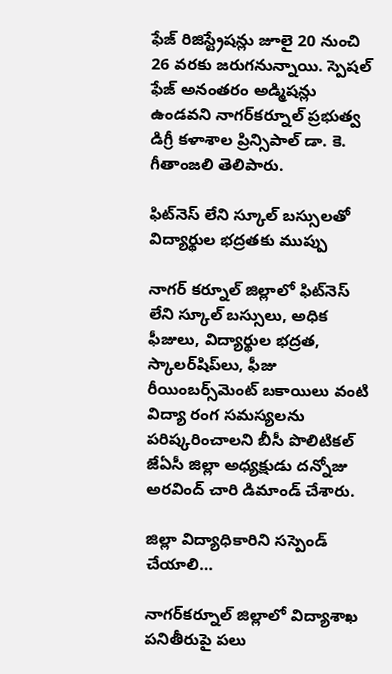ఫేజ్ రిజిస్ట్రేషన్లు జూలై 20 నుంచి 26 వరకు జరుగనున్నాయి. స్పెషల్ ఫేజ్ అనంతరం అడ్మిషన్లు ఉండవని నాగర్‌కర్నూల్ ప్రభుత్వ డిగ్రీ కళాశాల ప్రిన్సిపాల్ డా. కె. గీతాంజలి తెలిపారు.

ఫిట్‌నెస్ లేని స్కూల్ బస్సులతో విద్యార్థుల భద్రతకు ముప్పు

నాగర్ కర్నూల్ జిల్లాలో ఫిట్‌నెస్ లేని స్కూల్ బస్సులు, అధిక ఫీజులు, విద్యార్థుల భద్రత, స్కాలర్‌షిప్‌లు, ఫీజు రీయింబర్స్‌మెంట్ బకాయిలు వంటి విద్యా రంగ సమస్యలను పరిష్కరించాలని బీసీ పొలిటికల్ జేఏసీ జిల్లా అధ్యక్షుడు దన్నోజు అరవింద్ చారి డిమాండ్ చేశారు.

జిల్లా విద్యాధికారిని సస్పెండ్ చేయాలి…

నాగర్‌కర్నూల్ జిల్లాలో విద్యాశాఖ పనితీరుపై పలు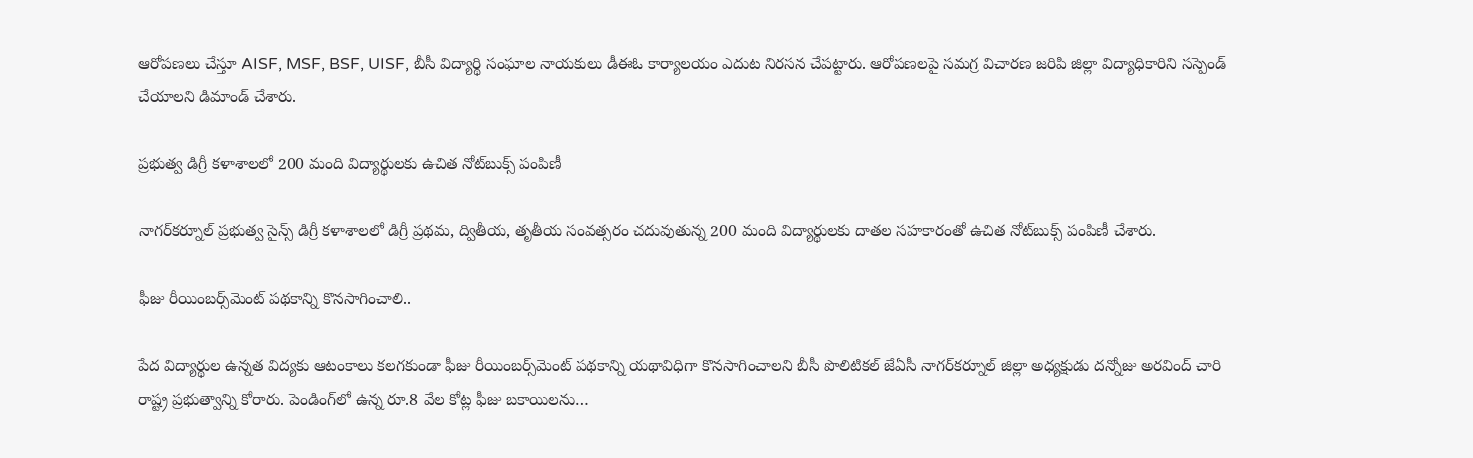ఆరోపణలు చేస్తూ AISF, MSF, BSF, UISF, బీసీ విద్యార్థి సంఘాల నాయకులు డీఈఓ కార్యాలయం ఎదుట నిరసన చేపట్టారు. ఆరోపణలపై సమగ్ర విచారణ జరిపి జిల్లా విద్యాధికారిని సస్పెండ్ చేయాలని డిమాండ్ చేశారు.

ప్రభుత్వ డిగ్రీ కళాశాలలో 200 మంది విద్యార్థులకు ఉచిత నోట్‌బుక్స్ పంపిణీ

నాగర్‌కర్నూల్ ప్రభుత్వ సైన్స్ డిగ్రీ కళాశాలలో డిగ్రీ ప్రథమ, ద్వితీయ, తృతీయ సంవత్సరం చదువుతున్న 200 మంది విద్యార్థులకు దాతల సహకారంతో ఉచిత నోట్‌బుక్స్ పంపిణీ చేశారు.

ఫీజు రీయింబర్స్‌మెంట్ పథకాన్ని కొనసాగించాలి..

పేద విద్యార్థుల ఉన్నత విద్యకు ఆటంకాలు కలగకుండా ఫీజు రీయింబర్స్‌మెంట్ పథకాన్ని యథావిధిగా కొనసాగించాలని బీసీ పొలిటికల్ జేఏసీ నాగర్‌కర్నూల్ జిల్లా అధ్యక్షుడు దన్నోజు అరవింద్ చారి రాష్ట్ర ప్రభుత్వాన్ని కోరారు. పెండింగ్‌లో ఉన్న రూ.8 వేల కోట్ల ఫీజు బకాయిలను…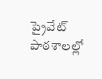ప్రైవేట్ పాఠశాలల్లో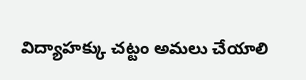విద్యాహక్కు చట్టం అమలు చేయాలి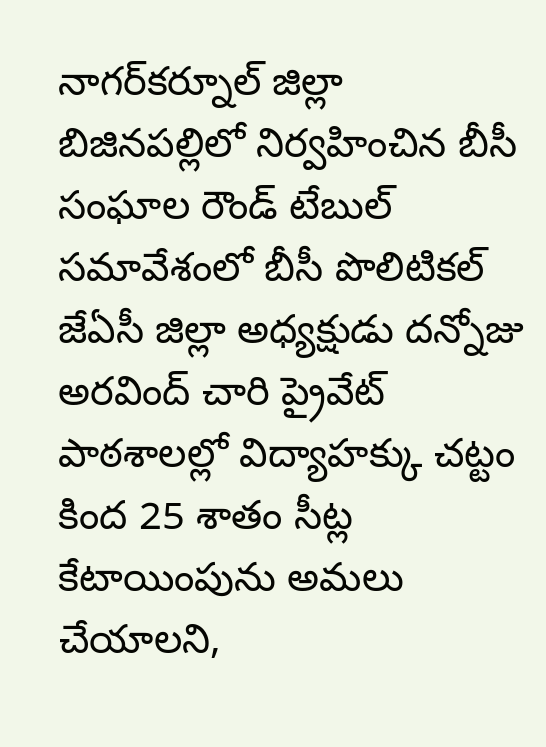నాగర్‌కర్నూల్ జిల్లా బిజినపల్లిలో నిర్వహించిన బీసీ సంఘాల రౌండ్ టేబుల్ సమావేశంలో బీసీ పొలిటికల్ జేఏసీ జిల్లా అధ్యక్షుడు దన్నోజు అరవింద్ చారి ప్రైవేట్ పాఠశాలల్లో విద్యాహక్కు చట్టం కింద 25 శాతం సీట్ల కేటాయింపును అమలు చేయాలని,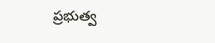ప్రభుత్వ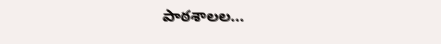పాఠశాలల…